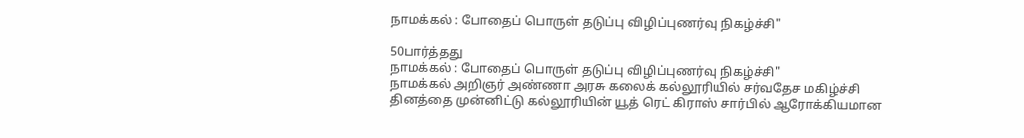நாமக்கல் : போதைப் பொருள் தடுப்பு விழிப்புணர்வு நிகழ்ச்சி"

50பார்த்தது
நாமக்கல் : போதைப் பொருள் தடுப்பு விழிப்புணர்வு நிகழ்ச்சி"
நாமக்கல் அறிஞர் அண்ணா அரசு கலைக் கல்லூரியில் சர்வதேச மகிழ்ச்சி தினத்தை முன்னிட்டு கல்லூரியின் யூத் ரெட் கிராஸ் சார்பில் ஆரோக்கியமான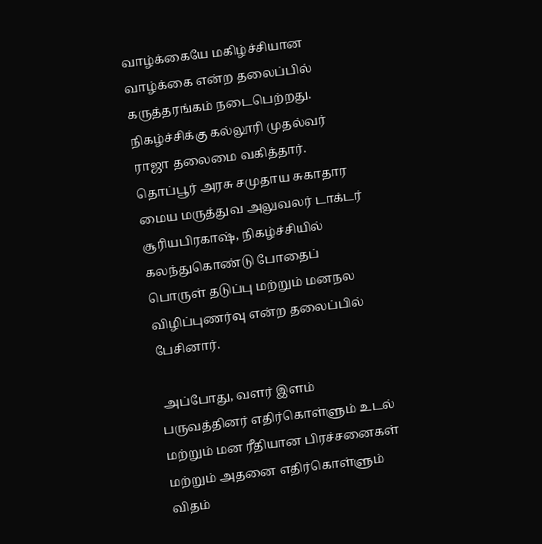வாழ்க்கையே மகிழ்ச்சியான வாழ்க்கை என்ற தலைப்பில் கருத்தரங்கம் நடைபெற்றது. நிகழ்ச்சிக்கு கல்லூரி முதல்வர் ராஜா தலைமை வகித்தார். தொப்பூர் அரசு சமுதாய சுகாதார மைய மருத்துவ அலுவலர் டாக்டர் சூரியபிரகாஷ், நிகழ்ச்சியில் கலந்துகொண்டு போதைப் பொருள் தடுப்பு மற்றும் மனநல விழிப்புணர்வு என்ற தலைப்பில் பேசினார்.

 அப்போது, வளர் இளம் பருவத்தினர் எதிர்கொள்ளும் உடல் மற்றும் மன ரீதியான பிரச்சனைகள் மற்றும் அதனை எதிர்கொள்ளும் விதம்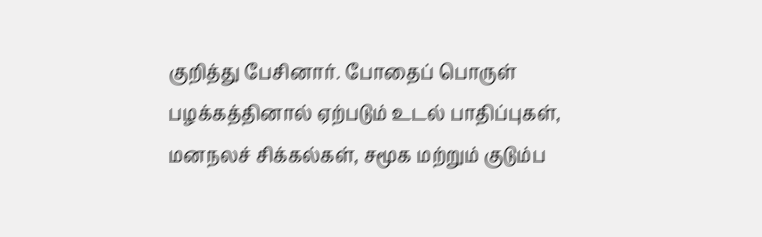குறித்து பேசினார். போதைப் பொருள் பழக்கத்தினால் ஏற்படும் உடல் பாதிப்புகள், மனநலச் சிக்கல்கள், சமூக மற்றும் குடும்ப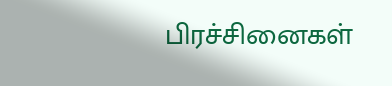பிரச்சினைகள்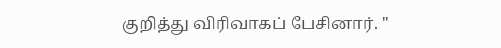குறித்து விரிவாகப் பேசினார். "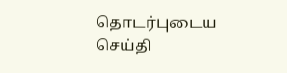தொடர்புடைய செய்தி